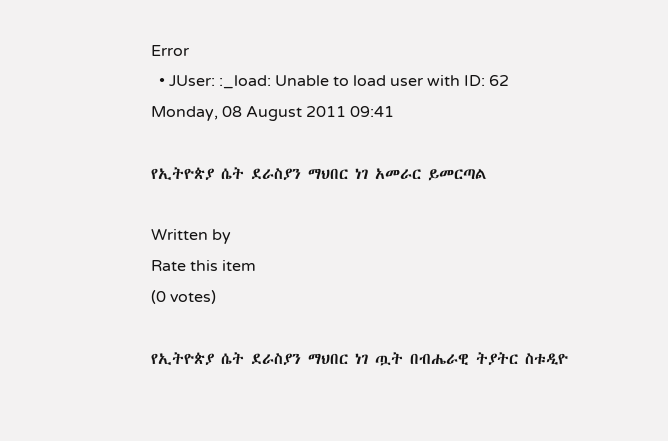Error
  • JUser: :_load: Unable to load user with ID: 62
Monday, 08 August 2011 09:41

የኢትዮጵያ ሴት ደራስያን ማህበር ነገ አመራር ይመርጣል

Written by
Rate this item
(0 votes)

የኢትዮጵያ ሴት ደራስያን ማህበር ነገ ጧት በብሔራዊ ትያትር ስቱዲዮ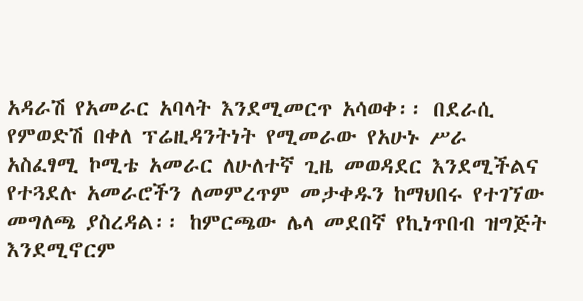አዳራሽ የአመራር አባላት እንደሚመርጥ አሳወቀ፡፡ በደራሲ የምወድሽ በቀለ ፕሬዚዳንትነት የሚመራው የአሁኑ ሥራ አስፈፃሚ ኮሚቴ አመራር ለሁለተኛ ጊዜ መወዳደር እንደሚችልና የተጓደሉ አመራሮችን ለመምረጥም መታቀዱን ከማህበሩ የተገኘው መግለጫ ያስረዳል፡፡ ከምርጫው ሌላ መደበኛ የኪነጥበብ ዝግጅት እንደሚኖርም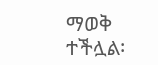ማወቅ ተችሏል፡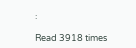፡

Read 3918 times